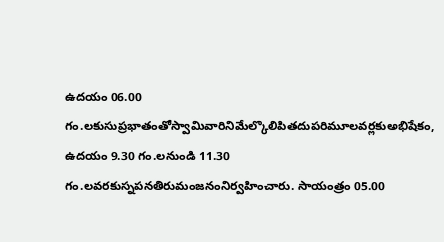ఉదయం 06.00 గం.లకుసుప్రభాతంతోస్వామివారినిమేల్కొలిపితదుపరిమూలవర్లకుఅభిషేకం, ఉదయం 9.30 గం.లనుండి 11.30 గం.లవరకుస్నపనతిరుమంజనంనిర్వహించారు. సాయంత్రం 05.00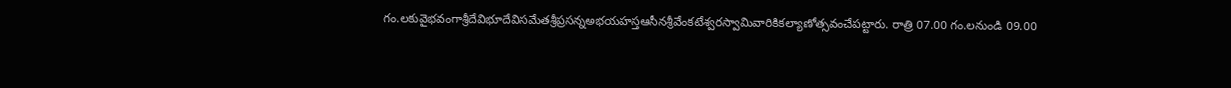గం.లకువైభవంగాశ్రీదేవిభూదేవిసమేతశ్రీప్రసన్నఅభయహస్తఆసీనశ్రీవేంకటేశ్వరస్వామివారికికల్యాణోత్సవంచేపట్టారు. రాత్రి 07.00 గం.లనుండి 09.00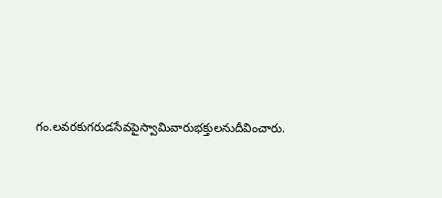గం.లవరకుగరుడసేవపైస్వామివారుభక్తులనుదీవించారు.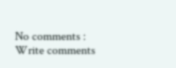No comments :
Write comments